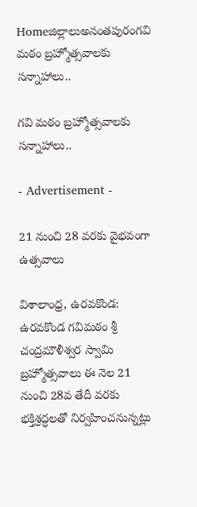Homeజిల్లాలుఅనంతపురంగవి మఠం బ్రహ్మోత్సవాలకు సన్నాహాలు..

గవి మఠం బ్రహ్మోత్సవాలకు సన్నాహాలు..

- Advertisement -

21 నుంచి 28 వరకు వైభవంగా ఉత్సవాలు

విశాలాంధ్ర, ఉరవకొండ: ఉరవకొండ గవిమఠం శ్రీ చంద్రమౌళీశ్వర స్వామి బ్రహ్మోత్సవాలు ఈ నెల 21 నుంచి 28వ తేదీ వరకు భక్తిశ్రద్ధలతో నిర్వహించనున్నట్లు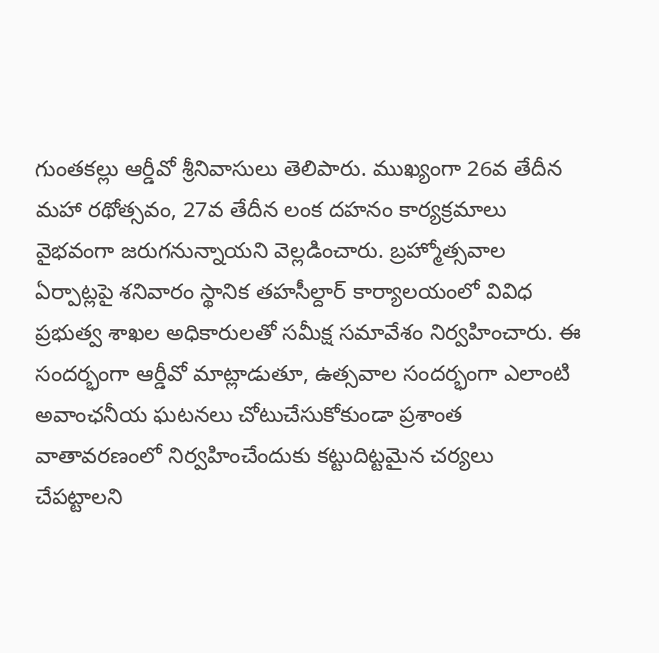గుంతకల్లు ఆర్డీవో శ్రీనివాసులు తెలిపారు. ముఖ్యంగా 26వ తేదీన మహా రథోత్సవం, 27వ తేదీన లంక దహనం కార్యక్రమాలు వైభవంగా జరుగనున్నాయని వెల్లడించారు. బ్రహ్మోత్సవాల ఏర్పాట్లపై శనివారం స్థానిక తహసీల్దార్ కార్యాలయంలో వివిధ ప్రభుత్వ శాఖల అధికారులతో సమీక్ష సమావేశం నిర్వహించారు. ఈ సందర్భంగా ఆర్డీవో మాట్లాడుతూ, ఉత్సవాల సందర్భంగా ఎలాంటి అవాంఛనీయ ఘటనలు చోటుచేసుకోకుండా ప్రశాంత వాతావరణంలో నిర్వహించేందుకు కట్టుదిట్టమైన చర్యలు చేపట్టాలని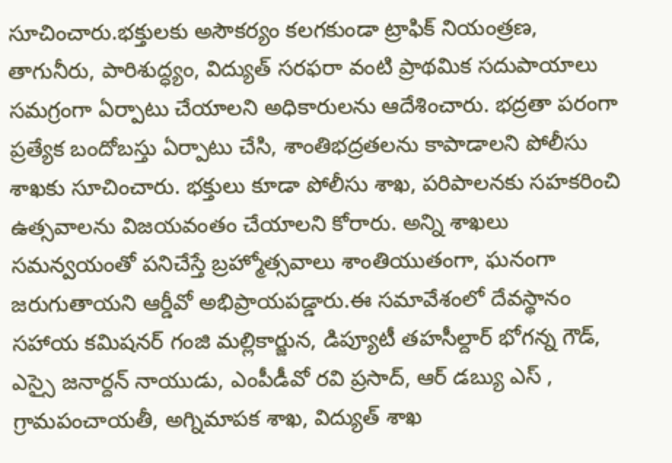సూచించారు.భక్తులకు అసౌకర్యం కలగకుండా ట్రాఫిక్ నియంత్రణ, తాగునీరు, పారిశుద్ధ్యం, విద్యుత్ సరఫరా వంటి ప్రాథమిక సదుపాయాలు సమగ్రంగా ఏర్పాటు చేయాలని అధికారులను ఆదేశించారు. భద్రతా పరంగా ప్రత్యేక బందోబస్తు ఏర్పాటు చేసి, శాంతిభద్రతలను కాపాడాలని పోలీసు శాఖకు సూచించారు. భక్తులు కూడా పోలీసు శాఖ, పరిపాలనకు సహకరించి ఉత్సవాలను విజయవంతం చేయాలని కోరారు. అన్ని శాఖలు సమన్వయంతో పనిచేస్తే బ్రహ్మోత్సవాలు శాంతియుతంగా, ఘనంగా జరుగుతాయని ఆర్డీవో అభిప్రాయపడ్డారు.ఈ సమావేశంలో దేవస్థానం సహాయ కమిషనర్ గంజి మల్లికార్జున, డిప్యూటీ తహసీల్దార్ భోగన్న గౌడ్, ఎస్సై జనార్దన్ నాయుడు, ఎంపీడీవో రవి ప్రసాద్, ఆర్ డబ్యు ఎస్ , గ్రామపంచాయతీ, అగ్నిమాపక శాఖ, విద్యుత్ శాఖ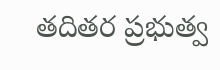తదితర ప్రభుత్వ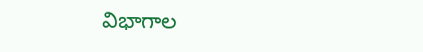విభాగాల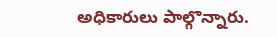అధికారులు పాల్గొన్నారు.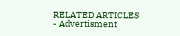RELATED ARTICLES
- Advertisment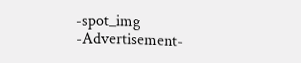-spot_img
-Advertisement-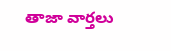తాజా వార్తలు